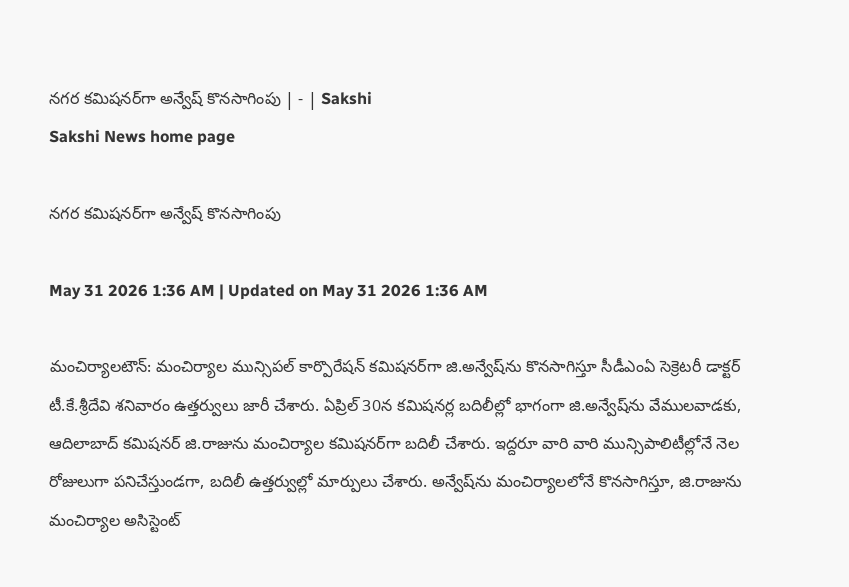నగర కమిషనర్‌గా అన్వేష్‌ కొనసాగింపు | - | Sakshi
Sakshi News home page

నగర కమిషనర్‌గా అన్వేష్‌ కొనసాగింపు

May 31 2026 1:36 AM | Updated on May 31 2026 1:36 AM

మంచిర్యాలటౌన్‌: మంచిర్యాల మున్సిపల్‌ కార్పొరేషన్‌ కమిషనర్‌గా జి.అన్వేష్‌ను కొనసాగిస్తూ సీడీఎంఏ సెక్రెటరీ డాక్టర్‌ టీ.కే.శ్రీదేవి శనివారం ఉత్తర్వులు జారీ చేశారు. ఏప్రిల్‌ 30న కమిషనర్ల బదిలీల్లో భాగంగా జి.అన్వేష్‌ను వేములవాడకు, ఆదిలాబాద్‌ కమిషనర్‌ జి.రాజును మంచిర్యాల కమిషనర్‌గా బదిలీ చేశారు. ఇద్దరూ వారి వారి మున్సిపాలిటీల్లోనే నెల రోజులుగా పనిచేస్తుండగా, బదిలీ ఉత్తర్వుల్లో మార్పులు చేశారు. అన్వేష్‌ను మంచిర్యాలలోనే కొనసాగిస్తూ, జి.రాజును మంచిర్యాల అసిస్టెంట్‌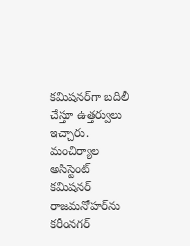కమిషనర్‌గా బదిలీ చేస్తూ ఉత్తర్వులు ఇచ్చారు. మంచిర్యాల అసిస్టెంట్‌ కమిషనర్‌ రాజమనోహర్‌ను కరీంనగర్‌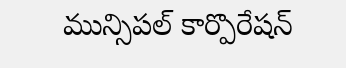మున్సిపల్‌ కార్పొరేషన్‌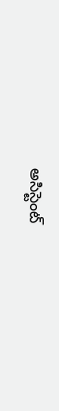అసిస్టెంట్‌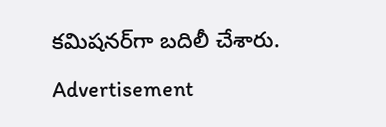కమిషనర్‌గా బదిలీ చేశారు.

Advertisement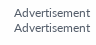Advertisement
Advertisement